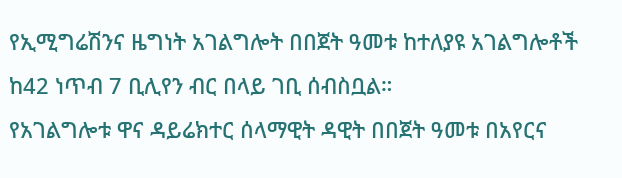የኢሚግሬሽንና ዜግነት አገልግሎት በበጀት ዓመቱ ከተለያዩ አገልግሎቶች ከ42 ነጥብ 7 ቢሊየን ብር በላይ ገቢ ሰብስቧል።
የአገልግሎቱ ዋና ዳይሬክተር ሰላማዊት ዳዊት በበጀት ዓመቱ በአየርና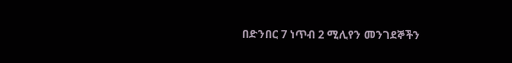በድንበር 7 ነጥብ 2 ሚሊየን መንገደኞችን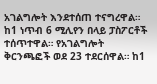አገልግሎት እንደተሰጠ ተናግረዋል።
ከ1 ነጥብ 6 ሚሊየን በላይ ፓስፖርቶች ተሰጥተዋል። የአገልግሎት ቅርንጫፎች ወደ 23 ተደርሰዋል። ከ1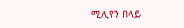ሚሊየን በላይ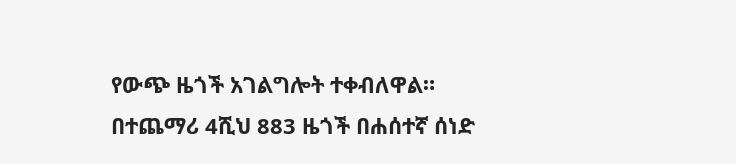የውጭ ዜጎች አገልግሎት ተቀብለዋል።
በተጨማሪ 4ሺህ 883 ዜጎች በሐሰተኛ ሰነድ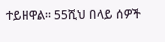ተይዘዋል። 55ሺህ በላይ ሰዎች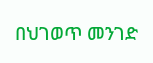በህገወጥ መንገድ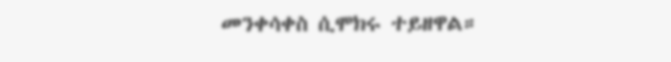መንቀሳቀስ ሲሞክሩ ተይዘዋል።